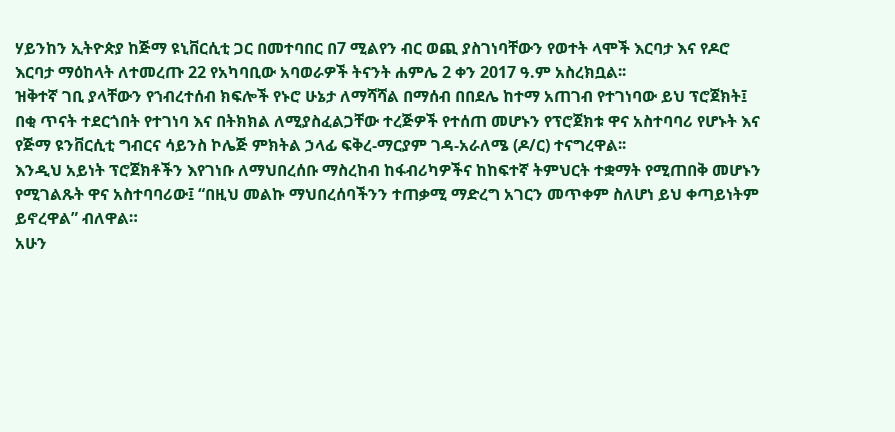ሃይንከን ኢትዮጵያ ከጅማ ዩኒቨርሲቲ ጋር በመተባበር በ7 ሚልየን ብር ወጪ ያስገነባቸውን የወተት ላሞች እርባታ እና የዶሮ እርባታ ማዕከላት ለተመረጡ 22 የአካባቢው አባወራዎች ትናንት ሐምሌ 2 ቀን 2017 ዓ.ም አስረክቧል፡፡
ዝቅተኛ ገቢ ያላቸውን የኀብረተሰብ ክፍሎች የኑሮ ሁኔታ ለማሻሻል በማሰብ በበደሌ ከተማ አጠገብ የተገነባው ይህ ፕሮጀክት፤ በቂ ጥናት ተደርጎበት የተገነባ እና በትክክል ለሚያስፈልጋቸው ተረጅዎች የተሰጠ መሆኑን የፕሮጀክቱ ዋና አስተባባሪ የሆኑት እና የጅማ ዩንቨርሲቲ ግብርና ሳይንስ ኮሌጅ ምክትል ኃላፊ ፍቅረ-ማርያም ገዳ-አራለሜ (ዶ/ር) ተናግረዋል፡፡
እንዲህ አይነት ፕሮጀክቶችን እየገነቡ ለማህበረሰቡ ማስረከብ ከፋብሪካዎችና ከከፍተኛ ትምህርት ተቋማት የሚጠበቅ መሆኑን የሚገልጹት ዋና አስተባባሪው፤ “በዚህ መልኩ ማህበረሰባችንን ተጠቃሚ ማድረግ አገርን መጥቀም ስለሆነ ይህ ቀጣይነትም ይኖረዋል” ብለዋል።
አሁን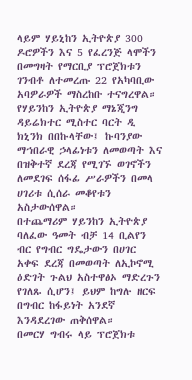ላይም ሃይኒከን ኢትዮጵያ 300 ዶሮዎችን እና 5 የፈረንጅ ላሞችን በመግዛት የማርቢያ ፕሮጀክቱን ገንብቶ ለተመረጡ 22 የአካባቢው አባዎራዎች ማስረከቡ ተናግረዋል።
የሃይንከን ኢትዮጵያ ማኔጂንግ ዳይሬክተር ሚስተር ባርት ዲ ክኒንክ በበኩላቸው፤ ኩባንያው ማኀበራዊ ኃላፊነቱን ለመወጣት እና በዝቅተኛ ደረጃ የሚገኙ ወገኖችን ለመደገፍ ሰፋፊ ሥራዎችን በመላ ሀገሪቱ ሲሰራ መቆየቱን አስታውሰዋል።
በተጨማሪም ሃይንከን ኢትዮጵያ ባለፈው ዓመት ብቻ 14 ቢልየን ብር የግብር ግዴታውን በሀገር አቀፍ ደረጃ በመወጣት ለኢኮኖሚ ዕድገት ጉልህ አስተዋፅኦ ማድረጉን የገለጹ ሲሆን፤ ይህም ከግሉ ዘርፍ በግብር ከፋይነት አንደኛ እንዳደረገው ጠቅሰዋል።
በመርሃ ግብሩ ላይ ፕሮጀክቱ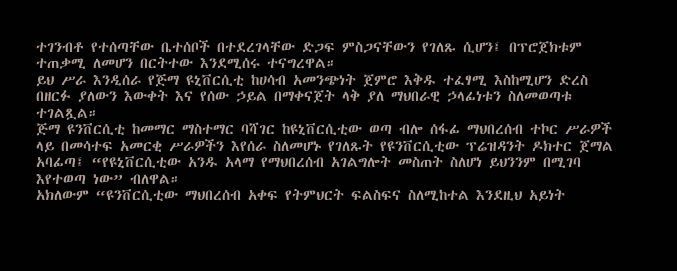ተገንብቶ የተሰጣቸው ቤተሰቦች በተደረገላቸው ድጋፍ ምስጋናቸውን የገለጹ ሲሆን፤ በፕሮጀክቱም ተጠቃሚ ለመሆን በርትተው እንደሚሰሩ ተናግረዋል።
ይህ ሥራ እንዲሰራ የጅማ ዩኒቨርሲቲ ከሀሳብ አመንጭነት ጀምሮ እቅዱ ተፈፃሚ እስከሚሆን ድረስ በዘርፉ ያለውን እውቀት እና የሰው ኃይል በማቀናጀት ላቅ ያለ ማህበራዊ ኃላፊነቱን ስለመወጣቱ ተገልጿል።
ጅማ ዩንቨርሲቲ ከመማር ማስተማር ባሻገር ከዩኒቨርሲቲው ወጣ ብሎ ሰፋፊ ማህበረሰብ ተኮር ሥራዎች ላይ በመሳተፍ አመርቂ ሥራዎችን እየሰራ ስለመሆኑ የገለጹት የዩንቨርሲቲው ፕሬዝዳንት ዶክተር ጀማል አባፊጣ፤ “የዩኒቨርሲቲው አንዱ አላማ የማህበረሰብ አገልግሎት መስጠት ስለሆነ ይህንንም በሚገባ እየተወጣ ነው” ብለዋል።
አክለውም “ዩንቨርሲቲው ማህበረሰብ አቀፍ የትምህርት ፍልስፍና ስለሚከተል እንደዚህ አይነት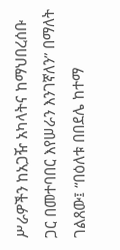ሥራዎችን ከአጋዥ አካላትና ከማህበረሰቡ ጋር በመተባበር እየሠራን እንገኛለን” በማለት ገልጸው፤ “በዕለቱ በበደሌ ከተማ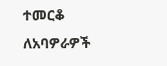ተመርቆ ለአባዎራዎች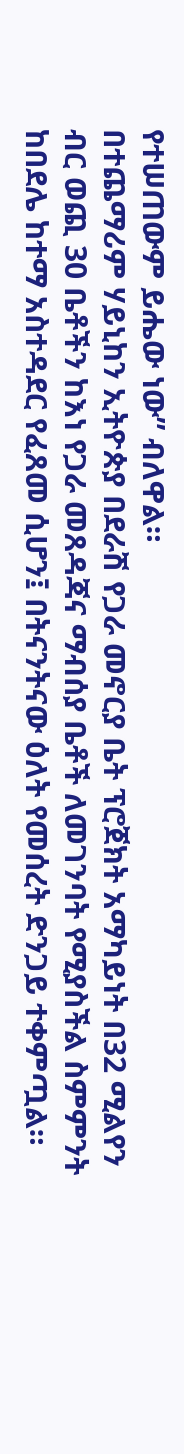የተሠጠውም ይሔው ነው” ብለዋል።
በተጨማሪም ሃይኒከን ኢትዮጵያ በደራሽ የጋራ መኖርያ ቤት ፕሮጀክት አማካይነት በ32 ሚልየን ብር ወጪ 30 ቤቶችን ከእነ የጋራ መጸዳጃና ማብሰያ ቤቶች ለመገንባት የሚያስችል ስምምንት ከበደሌ ከተማ አስተዳደር የፈጸመ ሲሆን፤ በትናንትናው ዕለት የመሰረት ድንጋይ ተቀምጧል።